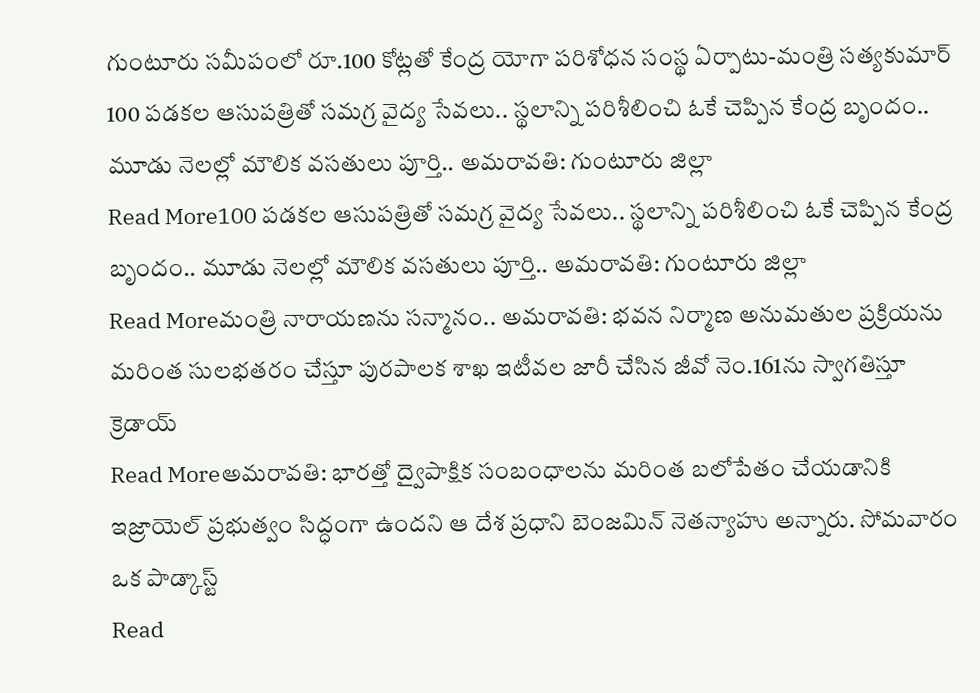గుంటూరు సమీపంలో రూ.100 కోట్లతో కేంద్ర యోగా పరిశోధన సంస్థ ఏర్పాటు-మంత్రి సత్యకుమార్
100 పడకల ఆసుపత్రితో సమగ్ర వైద్య సేవలు.. స్థలాన్ని పరిశీలించి ఓకే చెప్పిన కేంద్ర బృందం.. మూడు నెలల్లో మౌలిక వసతులు పూర్తి.. అమరావతి: గుంటూరు జిల్లా
Read More100 పడకల ఆసుపత్రితో సమగ్ర వైద్య సేవలు.. స్థలాన్ని పరిశీలించి ఓకే చెప్పిన కేంద్ర బృందం.. మూడు నెలల్లో మౌలిక వసతులు పూర్తి.. అమరావతి: గుంటూరు జిల్లా
Read Moreమంత్రి నారాయణను సన్మానం.. అమరావతి: భవన నిర్మాణ అనుమతుల ప్రక్రియను మరింత సులభతరం చేస్తూ పురపాలక శాఖ ఇటీవల జారీ చేసిన జీవో నెం.161ను స్వాగతిస్తూ క్రెడాయ్
Read Moreఅమరావతి: భారత్తో ద్వైపాక్షిక సంబంధాలను మరింత బలోపేతం చేయడానికి ఇజ్రాయెల్ ప్రభుత్వం సిద్ధంగా ఉందని ఆ దేశ ప్రధాని బెంజమిన్ నెతన్యాహు అన్నారు. సోమవారం ఒక పాడ్కాస్ట్
Read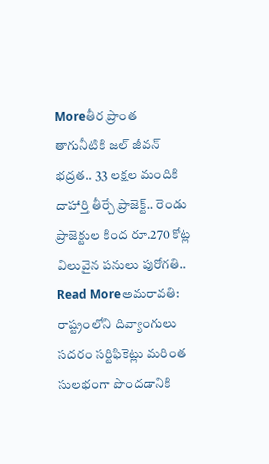Moreతీర ప్రాంత తాగునీటికి జల్ జీవన్ భద్రత.. 33 లక్షల మందికి దాహార్తి తీర్చే ప్రాజెక్ట్.. రెండు ప్రాజెక్టుల కింద రూ.270 కోట్ల విలువైన పనులు పురోగతి..
Read Moreఅమరావతి: రాష్ట్రంలోని దివ్యాంగులు సదరం సర్టిఫికెట్లు మరింత సులభంగా పొందడానికి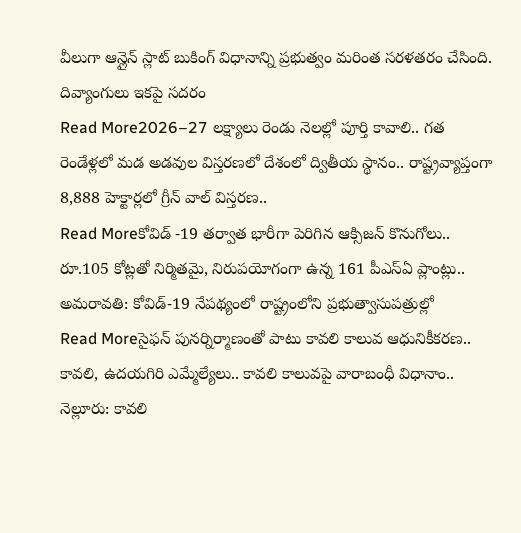వీలుగా ఆన్లైన్ స్లాట్ బుకింగ్ విధానాన్ని ప్రభుత్వం మరింత సరళతరం చేసింది. దివ్యాంగులు ఇకపై సదరం
Read More2026–27 లక్ష్యాలు రెండు నెలల్లో పూర్తి కావాలి.. గత రెండేళ్లలో మడ అడవుల విస్తరణలో దేశంలో ద్వితీయ స్థానం.. రాష్ట్రవ్యాప్తంగా 8,888 హెక్టార్లలో గ్రీన్ వాల్ విస్తరణ..
Read Moreకోవిడ్ -19 తర్వాత భారీగా పెరిగిన ఆక్సిజన్ కొనుగోలు.. రూ.105 కోట్లతో నిర్మితమై, నిరుపయోగంగా ఉన్న 161 పీఎస్ఏ ప్లాంట్లు.. అమరావతి: కోవిడ్-19 నేపథ్యంలో రాష్ట్రంలోని ప్రభుత్వాసుపత్రుల్లో
Read Moreసైఫన్ పునర్నిర్మాణంతో పాటు కావలి కాలువ ఆధునికీకరణ.. కావలి, ఉదయగిరి ఎమ్మేల్యేలు.. కావలి కాలువపై వారాబంధీ విధానాం.. నెల్లూరు: కావలి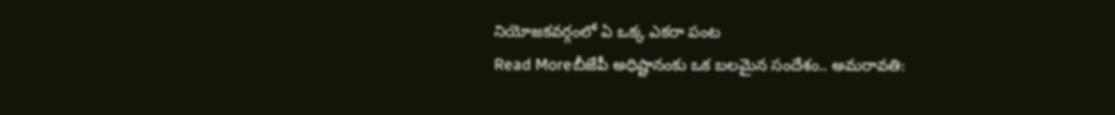నియోజకవర్గంలో ఏ ఒక్క ఎకరా పంట
Read Moreబీజేపీ అధిష్టానంకు ఒక బలమైన సందేశం.. అమరావతి: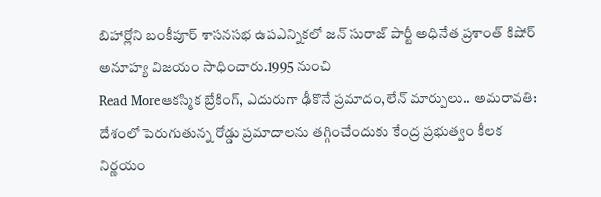బిహార్లోని బంకీపూర్ శాసనసభ ఉపఎన్నికలో జన్ సురాజ్ పార్టీ అధినేత ప్రశాంత్ కిషోర్ అనూహ్య విజయం సాధించారు.1995 నుంచి
Read Moreఆకస్మిక బ్రేకింగ్, ఎదురుగా ఢీకొనే ప్రమాదం,లేన్ మార్పులు.. అమరావతి: దేశంలో పెరుగుతున్న రోడ్డు ప్రమాదాలను తగ్గించేందుకు కేంద్ర ప్రభుత్వం కీలక నిర్ణయం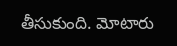తీసుకుంది. మోటారు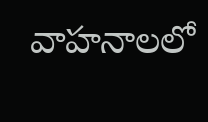వాహనాలలో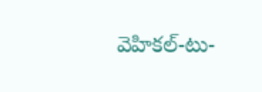వెహికల్-టు-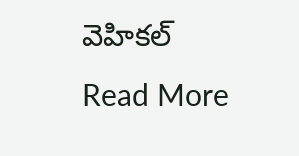వెహికల్
Read More